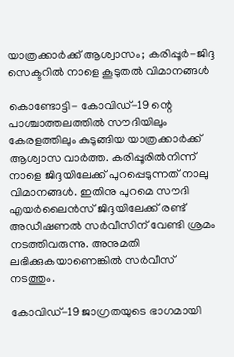യാത്രക്കാര്‍ക്ക് ആശ്വാസം; കരിപ്പൂര്‍-ജിദ്ദ സെക്ടറില്‍ നാളെ കൂടുതല്‍ വിമാനങ്ങള്‍

കൊണ്ടോട്ടി- കോവിഡ്-19 ന്റെ പാശ്ചാത്തലത്തില്‍ സൗദിയിലും കേരളത്തിലും കുടുങ്ങിയ യാത്രക്കാര്‍ക്ക് ആശ്വാസ വാര്‍ത്ത. കരിപ്പൂരില്‍നിന്ന് നാളെ ജിദ്ദയിലേക്ക് പുറപ്പെടുന്നത് നാലു വിമാനങ്ങള്‍. ഇതിനു പുറമെ സൗദി എയര്‍ലൈന്‍സ് ജിദ്ദയിലേക്ക് രണ്ട് അഡീഷണല്‍ സര്‍വീസിന് വേണ്ടി ശ്രമം നടത്തിവരുന്നു. അനുമതി ലഭിക്കുകയാണെങ്കില്‍ സര്‍വീസ് നടത്തും.

കോവിഡ്-19 ജാഗ്രതയുടെ ഭാഗമായി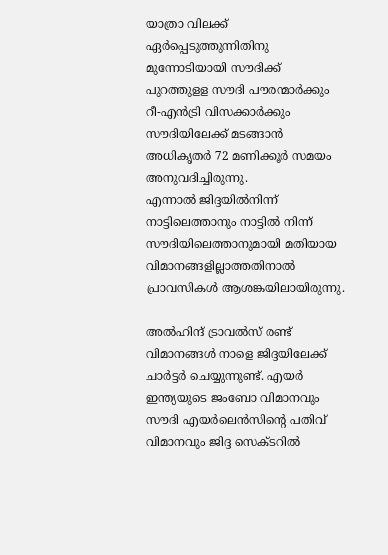യാത്രാ വിലക്ക് ഏര്‍പ്പെടുത്തുന്നിതിനു മുന്നോടിയായി സൗദിക്ക് പുറത്തുളള സൗദി പൗരന്മാര്‍ക്കും റീ-എന്‍ട്രി വിസക്കാര്‍ക്കും സൗദിയിലേക്ക് മടങ്ങാന്‍ അധികൃതര്‍ 72 മണിക്കൂര്‍ സമയം അനുവദിച്ചിരുന്നു.
എന്നാല്‍ ജിദ്ദയില്‍നിന്ന് നാട്ടിലെത്താനും നാട്ടില്‍ നിന്ന് സൗദിയിലെത്താനുമായി മതിയായ വിമാനങ്ങളില്ലാത്തതിനാല്‍ പ്രാവസികള്‍ ആശങ്കയിലായിരുന്നു.

അല്‍ഹിന്ദ് ട്രാവല്‍സ് രണ്ട് വിമാനങ്ങള്‍ നാളെ ജിദ്ദയിലേക്ക് ചാര്‍ട്ടര്‍ ചെയ്യുന്നുണ്ട്. എയര്‍ ഇന്ത്യയുടെ ജംബോ വിമാനവും സൗദി എയര്‍ലെന്‍സിന്റെ പതിവ് വിമാനവും ജിദ്ദ സെക്ടറില്‍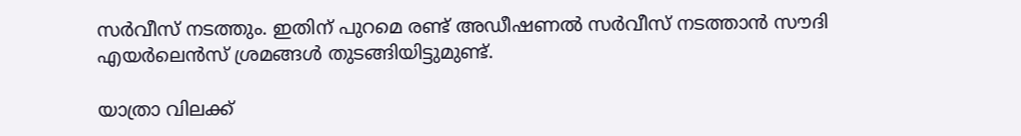സര്‍വീസ് നടത്തും. ഇതിന് പുറമെ രണ്ട് അഡീഷണല്‍ സര്‍വീസ് നടത്താന്‍ സൗദി എയര്‍ലെന്‍സ് ശ്രമങ്ങള്‍ തുടങ്ങിയിട്ടുമുണ്ട്.

യാത്രാ വിലക്ക്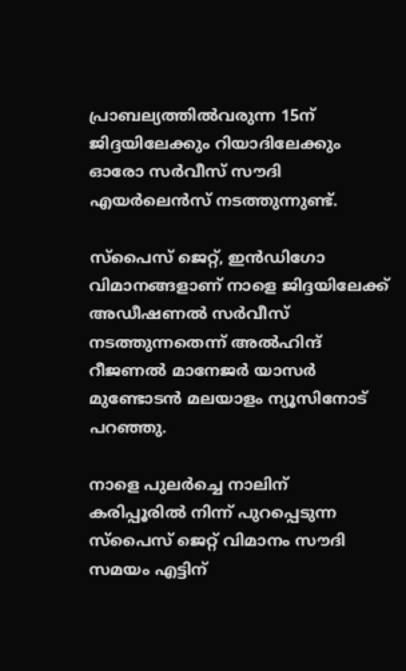പ്രാബല്യത്തില്‍വരുന്ന 15ന് ജിദ്ദയിലേക്കും റിയാദിലേക്കും  ഓരോ സര്‍വീസ് സൗദി എയര്‍ലെന്‍സ് നടത്തുന്നുണ്ട്.

സ്‌പൈസ് ജെറ്റ്, ഇന്‍ഡിഗോ വിമാനങ്ങളാണ് നാളെ ജിദ്ദയിലേക്ക് അഡീഷണല്‍ സര്‍വീസ് നടത്തുന്നതെന്ന് അല്‍ഹിന്ദ് റീജണല്‍ മാനേജര്‍ യാസര്‍ മുണ്ടോടന്‍ മലയാളം ന്യൂസിനോട് പറഞ്ഞു.

നാളെ പുലര്‍ച്ചെ നാലിന് കരിപ്പൂരില്‍ നിന്ന് പുറപ്പെടുന്ന സ്‌പൈസ് ജെറ്റ് വിമാനം സൗദി സമയം എട്ടിന്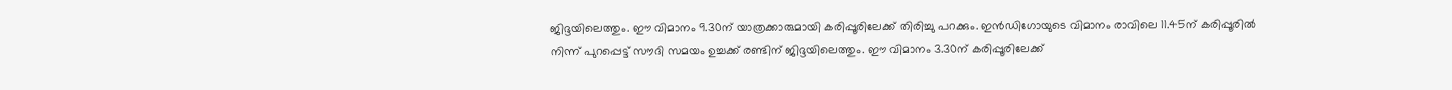ജിദ്ദയിലെത്തും. ഈ വിമാനം 9.30ന് യാത്രക്കാരുമായി കരിപ്പൂരിലേക്ക് തിരിച്ചു പറക്കും. ഇന്‍ഡിഗോയുടെ വിമാനം രാവിലെ 11.45ന് കരിപ്പൂരില്‍ നിന്ന് പുറപ്പെട്ട് സൗദി സമയം ഉച്ചക്ക് രണ്ടിന് ജിദ്ദയിലെത്തും. ഈ വിമാനം 3.30ന് കരിപ്പൂരിലേക്ക്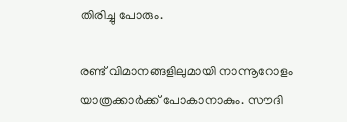തിരിച്ചു പോരും.

രണ്ട് വിമാനങ്ങളിലുമായി നാന്നൂറോളം യാത്രക്കാര്‍ക്ക് പോകാനാകും. സൗദി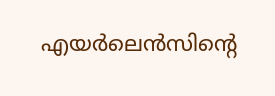എയര്‍ലെന്‍സിന്റെ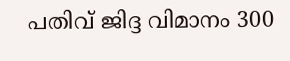പതിവ് ജിദ്ദ വിമാനം 300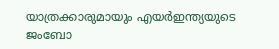യാത്രക്കാരുമായും എയര്‍ഇന്ത്യയുടെ ജംബോ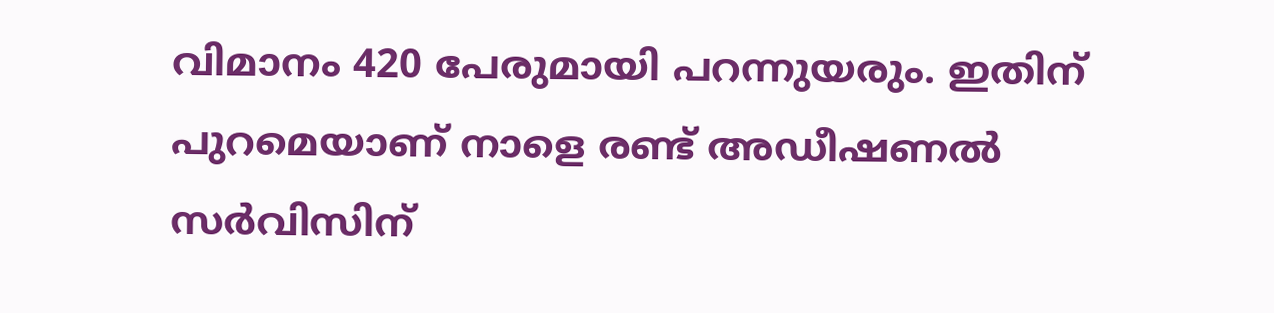വിമാനം 420 പേരുമായി പറന്നുയരും. ഇതിന് പുറമെയാണ് നാളെ രണ്ട് അഡീഷണല്‍ സര്‍വിസിന്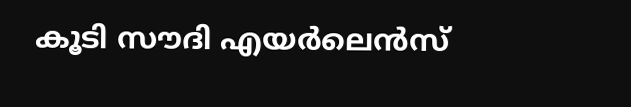കൂടി സൗദി എയര്‍ലെന്‍സ്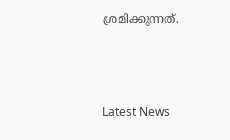ശ്രമിക്കുന്നത്.



Latest News